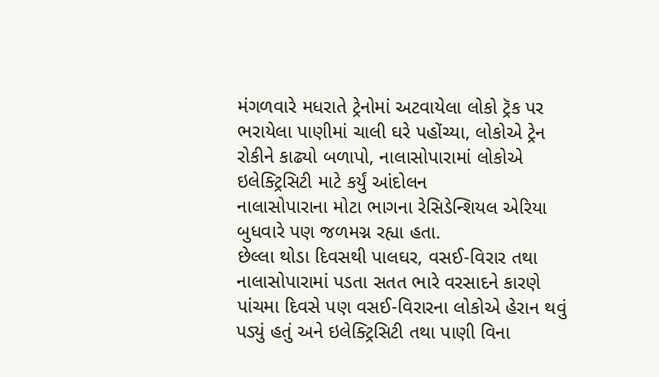મંગળવારે મધરાતે ટ્રેનોમાં અટવાયેલા લોકો ટ્રૅક પર ભરાયેલા પાણીમાં ચાલી ઘરે પહોંચ્યા, લોકોએ ટ્રેન રોકીને કાઢ્યો બળાપો, નાલાસોપારામાં લોકોએ ઇલેક્ટ્રિસિટી માટે કર્યું આંદોલન
નાલાસોપારાના મોટા ભાગના રેસિડેન્શિયલ એરિયા બુધવારે પણ જળમગ્ન રહ્યા હતા.
છેલ્લા થોડા દિવસથી પાલઘર, વસઈ-વિરાર તથા નાલાસોપારામાં પડતા સતત ભારે વરસાદને કારણે પાંચમા દિવસે પણ વસઈ-વિરારના લોકોએ હેરાન થવું પડ્યું હતું અને ઇલેક્ટ્રિસિટી તથા પાણી વિના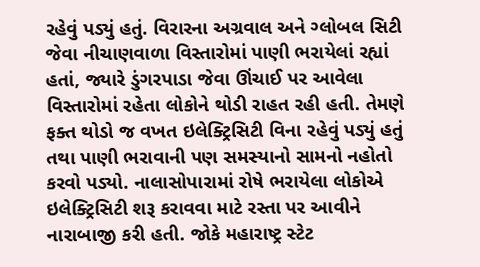રહેવું પડ્યું હતું. વિરારના અગ્રવાલ અને ગ્લોબલ સિટી જેવા નીચાણવાળા વિસ્તારોમાં પાણી ભરાયેલાં રહ્યાં હતાં, જ્યારે ડુંગરપાડા જેવા ઊંચાઈ પર આવેલા વિસ્તારોમાં રહેતા લોકોને થોડી રાહત રહી હતી. તેમણે ફક્ત થોડો જ વખત ઇલેક્ટ્રિસિટી વિના રહેવું પડ્યું હતું તથા પાણી ભરાવાની પણ સમસ્યાનો સામનો નહોતો કરવો પડ્યો. નાલાસોપારામાં રોષે ભરાયેલા લોકોએ ઇલેક્ટ્રિસિટી શરૂ કરાવવા માટે રસ્તા પર આવીને નારાબાજી કરી હતી. જોકે મહારાષ્ટ્ર સ્ટેટ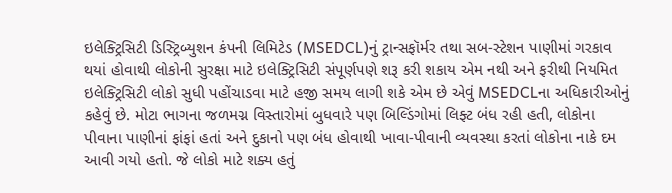ઇલેક્ટ્રિસિટી ડિસ્ટ્રિબ્યુશન કંપની લિમિટેડ (MSEDCL)નું ટ્રાન્સફૉર્મર તથા સબ-સ્ટેશન પાણીમાં ગરકાવ થયાં હોવાથી લોકોની સુરક્ષા માટે ઇલેક્ટ્રિસિટી સંપૂર્ણપણે શરૂ કરી શકાય એમ નથી અને ફરીથી નિયમિત ઇલેક્ટ્રિસિટી લોકો સુધી પહોંચાડવા માટે હજી સમય લાગી શકે એમ છે એવું MSEDCLના અધિકારીઓનું કહેવું છે. મોટા ભાગના જળમગ્ન વિસ્તારોમાં બુધવારે પણ બિલ્ડિંગોમાં લિફ્ટ બંધ રહી હતી, લોકોના પીવાના પાણીનાં ફાંફાં હતાં અને દુકાનો પણ બંધ હોવાથી ખાવા-પીવાની વ્યવસ્થા કરતાં લોકોના નાકે દમ આવી ગયો હતો. જે લોકો માટે શક્ય હતું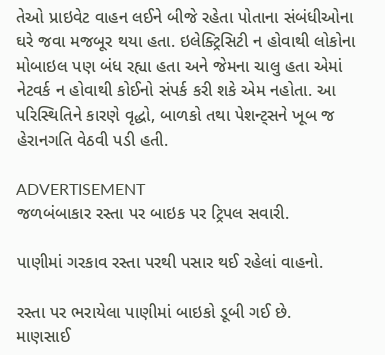તેઓ પ્રાઇવેટ વાહન લઈને બીજે રહેતા પોતાના સંબંધીઓના ઘરે જવા મજબૂર થયા હતા. ઇલેક્ટ્રિસિટી ન હોવાથી લોકોના મોબાઇલ પણ બંધ રહ્યા હતા અને જેમના ચાલુ હતા એમાં નેટવર્ક ન હોવાથી કોઈનો સંપર્ક કરી શકે એમ નહોતા. આ પરિસ્થિતિને કારણે વૃદ્ધો, બાળકો તથા પેશન્ટ્સને ખૂબ જ હેરાનગતિ વેઠવી પડી હતી.

ADVERTISEMENT
જળબંબાકાર રસ્તા પર બાઇક પર ટ્રિપલ સવારી.

પાણીમાં ગરકાવ રસ્તા પરથી પસાર થઈ રહેલાં વાહનો.

રસ્તા પર ભરાયેલા પાણીમાં બાઇકો ડૂબી ગઈ છે.
માણસાઈ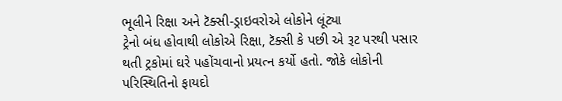ભૂલીને રિક્ષા અને ટૅક્સી-ડ્રાઇવરોએ લોકોને લૂંટ્યા
ટ્રેનો બંધ હોવાથી લોકોએ રિક્ષા, ટૅક્સી કે પછી એ રૂટ પરથી પસાર થતી ટ્રકોમાં ઘરે પહોંચવાનો પ્રયત્ન કર્યો હતો. જોકે લોકોની પરિસ્થિતિનો ફાયદો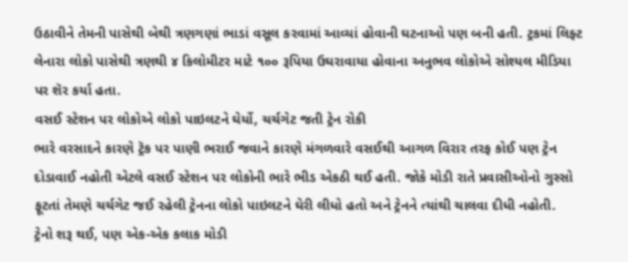ઉઠાવીને તેમની પાસેથી બેથી ત્રણગણાં ભાડાં વસૂલ કરવામાં આવ્યાં હોવાની ઘટનાઓ પણ બની હતી. ટ્રકમાં લિફ્ટ લેનારા લોકો પાસેથી ત્રણથી ૪ કિલોમીટર માટે ૧૦૦ રૂપિયા ઉઘરાવાયા હોવાના અનુભવ લોકોએ સોશ્યલ મીડિયા પર શૅર કર્યા હતા.
વસઈ સ્ટેશન પર લોકોએ લોકો પાઇલટને ઘેર્યો, ચર્ચગેટ જતી ટ્રેન રોકી
ભારે વરસાદને કારણે ટ્રૅક પર પાણી ભરાઈ જવાને કારણે મંગળવારે વસઈથી આગળ વિરાર તરફ કોઈ પણ ટ્રેન દોડાવાઈ નહોતી એટલે વસઈ સ્ટેશન પર લોકોની ભારે ભીડ એકઠી થઈ હતી. જોકે મોડી રાતે પ્રવાસીઓનો ગુસ્સો ફૂટતાં તેમણે ચર્ચગેટ જઈ રહેલી ટ્રેનના લોકો પાઇલટને ઘેરી લીધો હતો અને ટ્રેનને ત્યાંથી ચાલવા દીધી નહોતી.
ટ્રેનો શરૂ થઈ, પણ એક-એક કલાક મોડી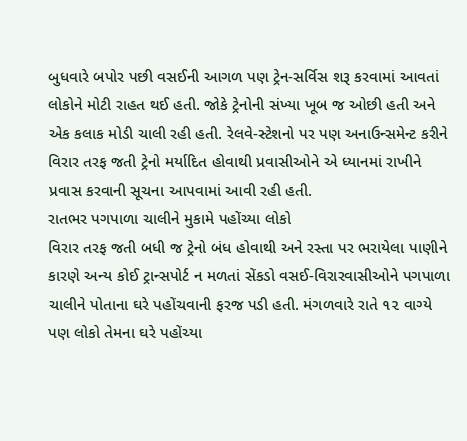બુધવારે બપોર પછી વસઈની આગળ પણ ટ્રેન-સર્વિસ શરૂ કરવામાં આવતાં લોકોને મોટી રાહત થઈ હતી. જોકે ટ્રેનોની સંખ્યા ખૂબ જ ઓછી હતી અને એક કલાક મોડી ચાલી રહી હતી. રેલવે-સ્ટેશનો પર પણ અનાઉન્સમેન્ટ કરીને વિરાર તરફ જતી ટ્રેનો મર્યાદિત હોવાથી પ્રવાસીઓને એ ધ્યાનમાં રાખીને પ્રવાસ કરવાની સૂચના આપવામાં આવી રહી હતી.
રાતભર પગપાળા ચાલીને મુકામે પહોંચ્યા લોકો
વિરાર તરફ જતી બધી જ ટ્રેનો બંધ હોવાથી અને રસ્તા પર ભરાયેલા પાણીને કારણે અન્ય કોઈ ટ્રાન્સપોર્ટ ન મળતાં સેંકડો વસઈ-વિરારવાસીઓને પગપાળા ચાલીને પોતાના ઘરે પહોંચવાની ફરજ પડી હતી. મંગળવારે રાતે ૧૨ વાગ્યે પણ લોકો તેમના ઘરે પહોંચ્યા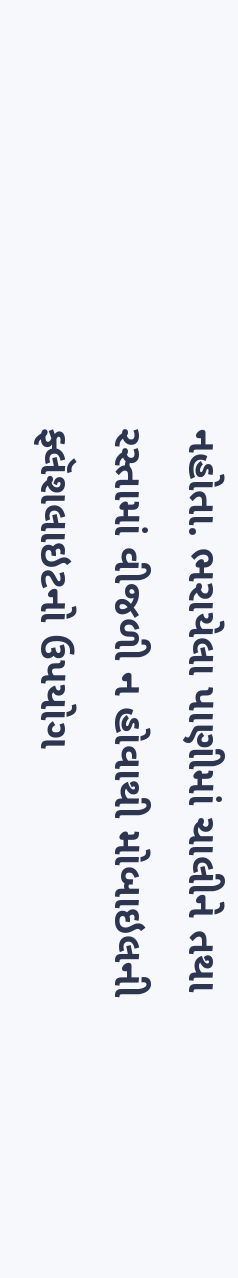નહોતા. ભરાયેલા પાણીમાં ચાલીને તથા રસ્તામાં વીજળી ન હોવાથી મોબાઇલની ફ્લૅશલાઇટનો ઉપયોગ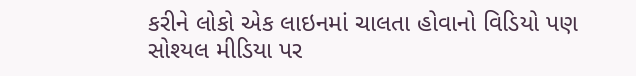કરીને લોકો એક લાઇનમાં ચાલતા હોવાનો વિડિયો પણ સોશ્યલ મીડિયા પર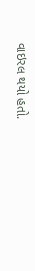વાઇરલ થયો હતો.